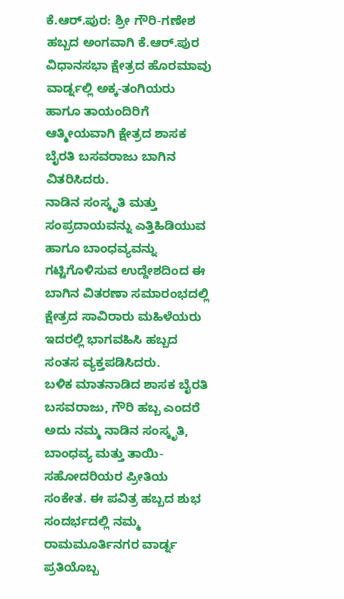ಕೆ.ಆರ್.ಪುರ: ಶ್ರೀ ಗೌರಿ-ಗಣೇಶ ಹಬ್ಬದ ಅಂಗವಾಗಿ ಕೆ.ಆರ್.ಪುರ ವಿಧಾನಸಭಾ ಕ್ಷೇತ್ರದ ಹೊರಮಾವು ವಾರ್ಡ್ನಲ್ಲಿ ಅಕ್ಕ-ತಂಗಿಯರು ಹಾಗೂ ತಾಯಂದಿರಿಗೆ ಆತ್ಮೀಯವಾಗಿ ಕ್ಷೇತ್ರದ ಶಾಸಕ ಬೈರತಿ ಬಸವರಾಜು ಬಾಗಿನ ವಿತರಿಸಿದರು.
ನಾಡಿನ ಸಂಸ್ಕೃತಿ ಮತ್ತು ಸಂಪ್ರದಾಯವನ್ನು ಎತ್ತಿಹಿಡಿಯುವ ಹಾಗೂ ಬಾಂಧವ್ಯವನ್ನು ಗಟ್ಟಿಗೊಳಿಸುವ ಉದ್ದೇಶದಿಂದ ಈ ಬಾಗಿನ ವಿತರಣಾ ಸಮಾರಂಭದಲ್ಲಿ ಕ್ಷೇತ್ರದ ಸಾವಿರಾರು ಮಹಿಳೆಯರು ಇದರಲ್ಲಿ ಭಾಗವಹಿಸಿ ಹಬ್ಬದ ಸಂತಸ ವ್ಯಕ್ತಪಡಿಸಿದರು.
ಬಳಿಕ ಮಾತನಾಡಿದ ಶಾಸಕ ಬೈರತಿ ಬಸವರಾಜು, ಗೌರಿ ಹಬ್ಬ ಎಂದರೆ ಅದು ನಮ್ಮ ನಾಡಿನ ಸಂಸ್ಕೃತಿ, ಬಾಂಧವ್ಯ ಮತ್ತು ತಾಯಿ-ಸಹೋದರಿಯರ ಪ್ರೀತಿಯ ಸಂಕೇತ. ಈ ಪವಿತ್ರ ಹಬ್ಬದ ಶುಭ ಸಂದರ್ಭದಲ್ಲಿ ನಮ್ಮ ರಾಮಮೂರ್ತಿನಗರ ವಾರ್ಡ್ನ ಪ್ರತಿಯೊಬ್ಬ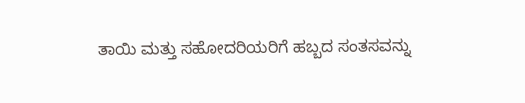ತಾಯಿ ಮತ್ತು ಸಹೋದರಿಯರಿಗೆ ಹಬ್ಬದ ಸಂತಸವನ್ನು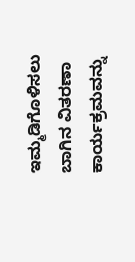ಇಮ್ಮಡಿಗೊಳಿಸಲು ಬಾಗಿನ ವಿತರಣಾ ಕಾರ್ಯಕ್ರಮವನ್ನು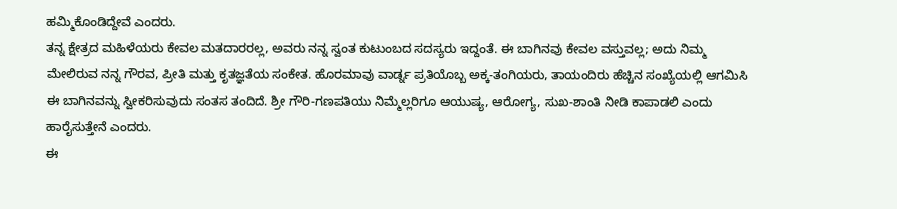ಹಮ್ಮಿಕೊಂಡಿದ್ದೇವೆ ಎಂದರು.
ತನ್ನ ಕ್ಷೇತ್ರದ ಮಹಿಳೆಯರು ಕೇವಲ ಮತದಾರರಲ್ಲ, ಅವರು ನನ್ನ ಸ್ವಂತ ಕುಟುಂಬದ ಸದಸ್ಯರು ಇದ್ದಂತೆ. ಈ ಬಾಗಿನವು ಕೇವಲ ವಸ್ತುವಲ್ಲ; ಅದು ನಿಮ್ಮ ಮೇಲಿರುವ ನನ್ನ ಗೌರವ, ಪ್ರೀತಿ ಮತ್ತು ಕೃತಜ್ಞತೆಯ ಸಂಕೇತ. ಹೊರಮಾವು ವಾರ್ಡ್ನ ಪ್ರತಿಯೊಬ್ಬ ಅಕ್ಕ-ತಂಗಿಯರು, ತಾಯಂದಿರು ಹೆಚ್ಚಿನ ಸಂಖ್ಯೆಯಲ್ಲಿ ಆಗಮಿಸಿ ಈ ಬಾಗಿನವನ್ನು ಸ್ವೀಕರಿಸುವುದು ಸಂತಸ ತಂದಿದೆ. ಶ್ರೀ ಗೌರಿ-ಗಣಪತಿಯು ನಿಮ್ಮೆಲ್ಲರಿಗೂ ಆಯುಷ್ಯ, ಆರೋಗ್ಯ, ಸುಖ-ಶಾಂತಿ ನೀಡಿ ಕಾಪಾಡಲಿ ಎಂದು ಹಾರೈಸುತ್ತೇನೆ ಎಂದರು.
ಈ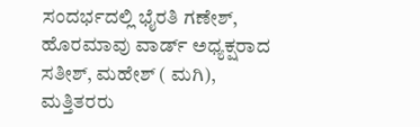ಸಂದರ್ಭದಲ್ಲಿ ಭೈರತಿ ಗಣೇಶ್, ಹೊರಮಾವು ವಾರ್ಡ್ ಅಧ್ಯಕ್ಷರಾದ ಸತೀಶ್, ಮಹೇಶ್ ( ಮಗಿ), ಮತ್ತಿತರರು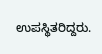ಉಪಸ್ಥಿತರಿದ್ದರು.